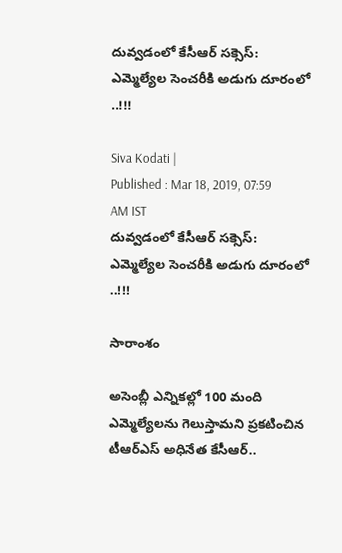దువ్వడంలో కేసీఆర్ సక్సెస్: ఎమ్మెల్యేల సెంచరీకి అడుగు దూరంలో ..!!!

Siva Kodati |
Published : Mar 18, 2019, 07:59 AM IST
దువ్వడంలో కేసీఆర్ సక్సెస్: ఎమ్మెల్యేల సెంచరీకి అడుగు దూరంలో ..!!!

సారాంశం

అసెంబ్లీ ఎన్నికల్లో 100 మంది ఎమ్మెల్యేలను గెలుస్తామని ప్రకటించిన టీఆర్ఎస్ అధినేత కేసీఆర్..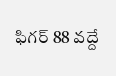ఫిగర్ 88 వద్దే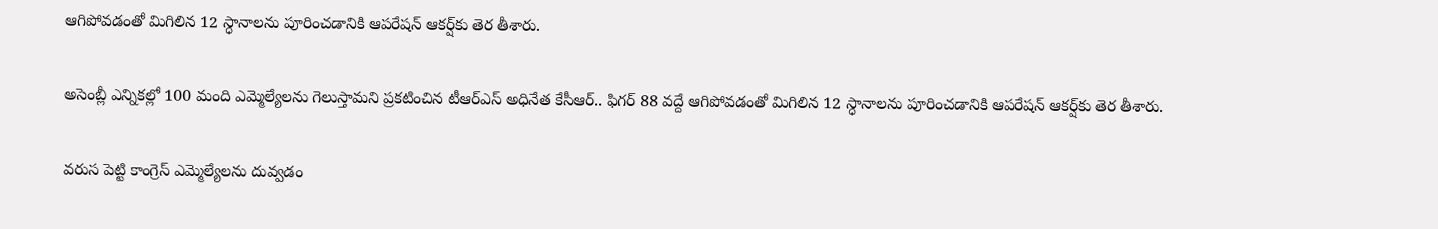ఆగిపోవడంతో మిగిలిన 12 స్ధానాలను పూరించడానికి ఆపరేషన్ ఆకర్ష్‌కు తెర తీశారు.

అసెంబ్లీ ఎన్నికల్లో 100 మంది ఎమ్మెల్యేలను గెలుస్తామని ప్రకటించిన టీఆర్ఎస్ అధినేత కేసీఆర్.. ఫిగర్ 88 వద్దే ఆగిపోవడంతో మిగిలిన 12 స్ధానాలను పూరించడానికి ఆపరేషన్ ఆకర్ష్‌కు తెర తీశారు.

వరుస పెట్టి కాంగ్రెస్ ఎమ్మెల్యేలను దువ్వడం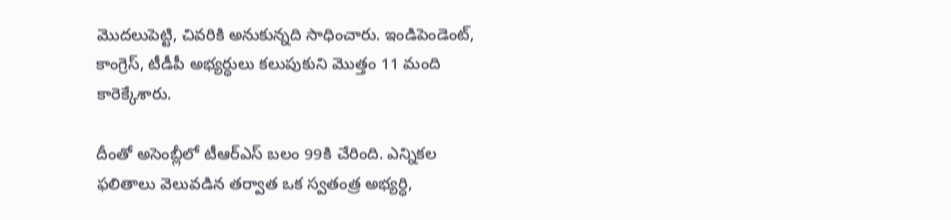మొదలుపెట్టి, చివరికి అనుకున్నది సాధించారు. ఇండిపెండెంట్, కాంగ్రెస్, టీడీపీ అభ్యర్ధులు కలుపుకుని మొత్తం 11 మంది కారెక్కేశారు.

దీంతో అసెంబ్లీలో టీఆర్ఎస్ బలం 99కి చేరింది. ఎన్నికల ఫలితాలు వెలువడిన తర్వాత ఒక స్వతంత్ర అభ్యర్ధి,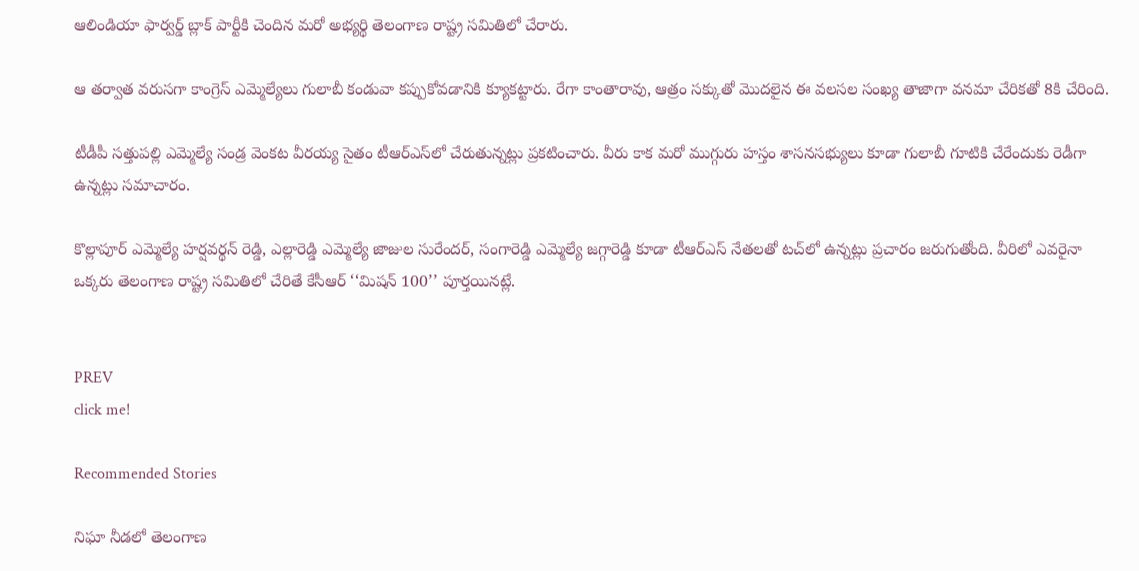ఆలిండియా ఫార్వర్డ్ బ్లాక్ పార్టీకి చెందిన మరో అభ్యర్థి తెలంగాణ రాష్ట్ర సమితిలో చేరారు.

ఆ తర్వాత వరుసగా కాంగ్రెస్ ఎమ్మెల్యేలు గులాబీ కండువా కప్పుకోవడానికి క్యూకట్టారు. రేగా కాంతారావు, ఆత్రం సక్కుతో మొదలైన ఈ వలసల సంఖ్య తాజాగా వనమా చేరికతో 8కి చేరింది.

టీడీపీ సత్తుపల్లి ఎమ్మెల్యే సండ్ర వెంకట వీరయ్య సైతం టీఆర్ఎస్‌లో చేరుతున్నట్లు ప్రకటించారు. వీరు కాక మరో ముగ్గురు హస్తం శాసనసభ్యులు కూడా గులాబీ గూటికి చేరేందుకు రెడీగా ఉన్నట్లు సమాచారం.

కొల్లాపూర్ ఎమ్మెల్యే హర్షవర్థన్ రెడ్డి, ఎల్లారెడ్డి ఎమ్మెల్యే జాజుల సురేందర్, సంగారెడ్డి ఎమ్మెల్యే జగ్గారెడ్డి కూడా టీఆర్ఎస్‌ నేతలతో టచ్‌లో ఉన్నట్లు ప్రచారం జరుగుతోంది. వీరిలో ఎవరైనా ఒక్కరు తెలంగాణ రాష్ట్ర సమితిలో చేరితే కేసీఆర్ ‘‘మిషన్ 100’’ పూర్తయినట్లే.


PREV
click me!

Recommended Stories

నిఘా నీడలో తెలంగాణ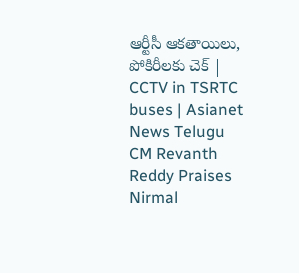ఆర్టీసీ ఆకతాయిలు, పోకిరీలకు చెక్ | CCTV in TSRTC buses | Asianet News Telugu
CM Revanth Reddy Praises Nirmal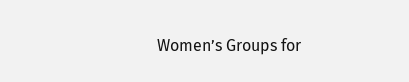Women’s Groups for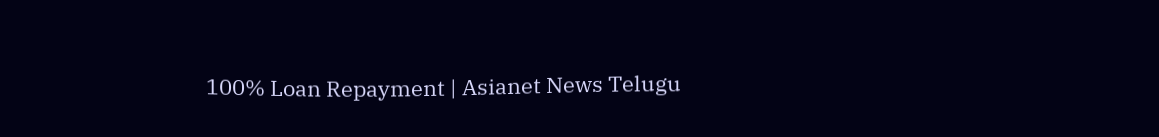100% Loan Repayment | Asianet News Telugu